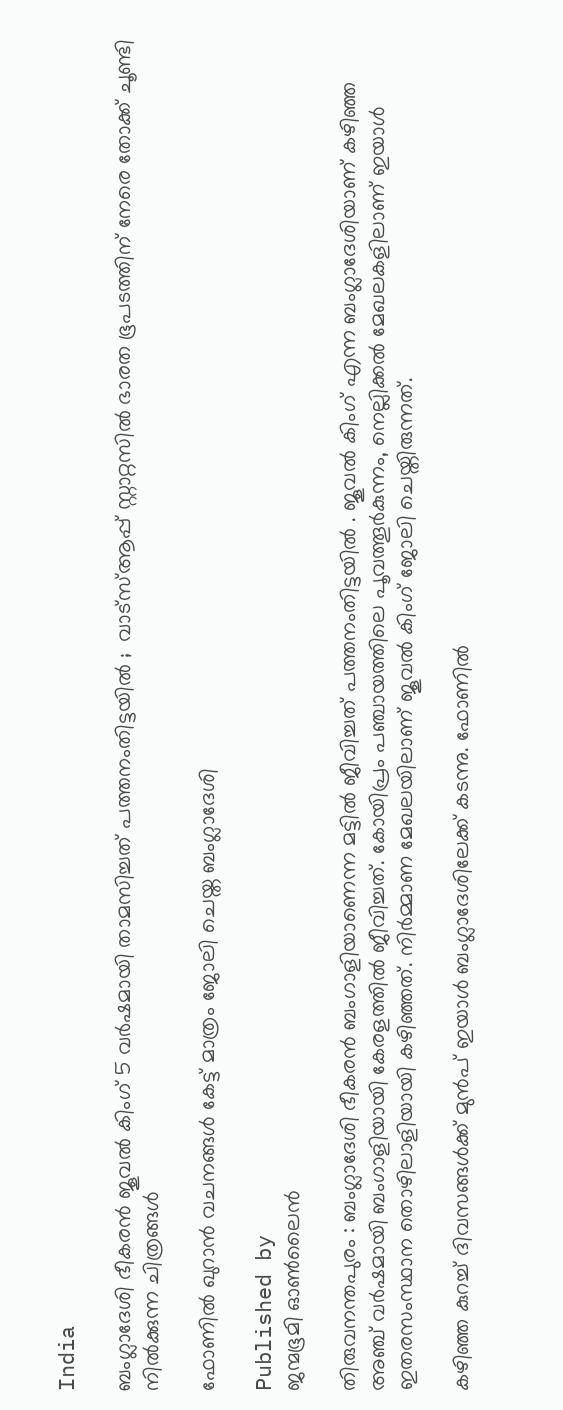India

ബംഗ്ലാദേശി ഭീകരൻ ജൂവൽ കിംഗ് 5 വർഷമായി താമസിച്ചത് പത്തനംതിട്ടയിൽ ;  വാട്സ്ആപ്പ് സ്റ്റാറ്റസിൽ ഭാരത ഭൂപടത്തിന് നേരെ തോക്ക് ചൂണ്ടി നിൽക്കുന്ന ചിത്രങ്ങൾ

ഫോണിൽ ഖുറാൻ വചനങ്ങൾ കേട്ട് മാത്രം ജോലി ചെയ്ത ബംഗ്ലാദേശി

Published by
ജന്മഭൂമി ഓണ്‍ലൈന്‍

തിരുവനന്തപുരം : ബംഗ്ലാദേശി ഭീകരൻ ബംഗാളിയാണെന്ന മട്ടിൽ ജീവിച്ചത് പത്തനംതിട്ടയിൽ . ജൂവൽ കിംഗ്‌ എന്ന ബംഗ്ലാദേശിയാണ് കഴിഞ്ഞ അഞ്ച് വർഷമായി ബംഗാളിയായി കേരളത്തിൽ ജീവിച്ചത്. കോയിപ്രം പഞ്ചായത്തിലെ പൂവത്തൂർകുന്നം, നെല്ലിക്കൽ മേഖലകളിലാണ് ഇയാൾ ഇതരസംസ്ഥാന തൊഴിലാളിയായി കഴിഞ്ഞത്. നിർമ്മാണ മേഖലയിലാണ് ജൂവൽ കിംഗ്‌ ജോലി ചെയ്തിരുന്നത്.

കഴിഞ്ഞ കുറച്ച് ദിവസങ്ങൾക്ക് മുൻപ് ഇയാൾ ബംഗ്ലാദേശിലേക്ക് കടന്നു. ഫോണിൽ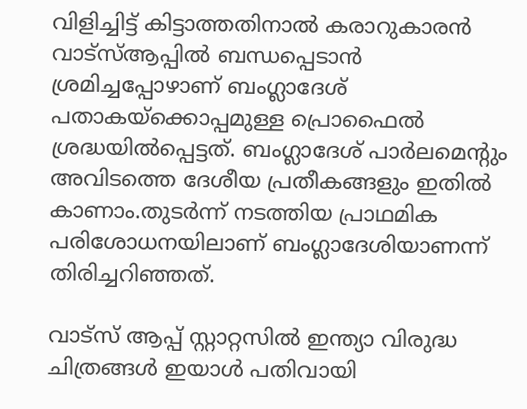വിളിച്ചിട്ട് കിട്ടാത്തതിനാൽ കരാറുകാരൻ വാട്സ്ആപ്പിൽ ബന്ധപ്പെടാൻ ശ്രമിച്ചപ്പോഴാണ് ബംഗ്ലാദേശ് പതാകയ്‌ക്കൊപ്പമുള്ള പ്രൊഫൈൽ ശ്രദ്ധയിൽപ്പെട്ടത്. ബംഗ്ലാദേശ് പാ‍ർലമെന്റും അവിടത്തെ ദേശീയ പ്രതീകങ്ങളും ഇതിൽ കാണാം.തുടർന്ന് നടത്തിയ പ്രാഥമിക പരിശോധനയിലാണ് ബംഗ്ലാദേശിയാണന്ന് തിരിച്ചറിഞ്ഞത്.

വാട്സ് ആപ്പ് സ്റ്റാറ്റസിൽ ഇന്ത്യാ വിരുദ്ധ ചിത്രങ്ങൾ ഇയാൾ പതിവായി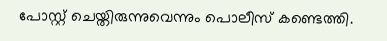പോസ്റ്റ് ചെയ്തിരുന്നുവെന്നും പൊലീസ് കണ്ടെത്തി.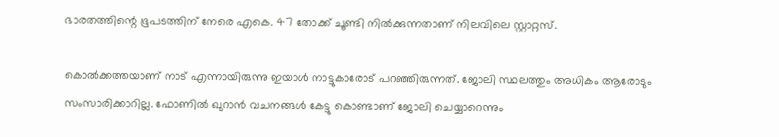ഭാരതത്തിന്റെ ഭൂപടത്തിന് നേരെ എകെ. 47 തോക്ക് ചൂണ്ടി നിൽക്കുന്നതാണ് നിലവിലെ സ്റ്റാറ്റസ്.

കൊൽക്കത്തയാണ് നാട് എന്നായിരുന്നു ഇയാൾ നാട്ടുകാരോട് പറഞ്ഞിരുന്നത്. ജോലി സ്ഥലത്തും അധികം ആരോടും സംസാരിക്കാറില്ല. ഫോണിൽ ഖുറാൻ വചനങ്ങൾ കേട്ടു കൊണ്ടാണ് ജോലി ചെയ്യാറെന്നും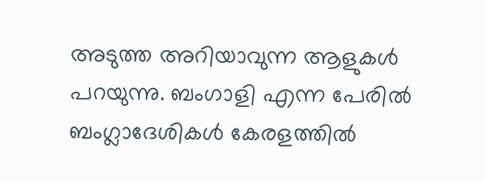അടുത്ത അറിയാവുന്ന ആളുകൾ പറയുന്നു. ബംഗാളി എന്ന പേരിൽ ബംഗ്ലാദേശികൾ കേരളത്തിൽ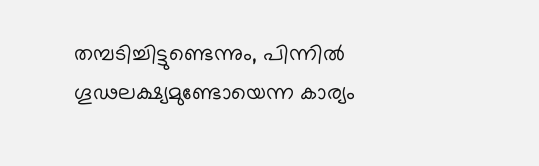തമ്പടിച്ചിട്ടുണ്ടെന്നും, പിന്നിൽ ഗൂഢലക്ഷ്യമുണ്ടോയെന്ന കാര്യം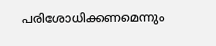പരിശോധിക്കണമെന്നും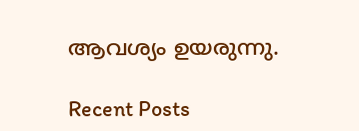ആവശ്യം ഉയരുന്നു.

Recent Posts